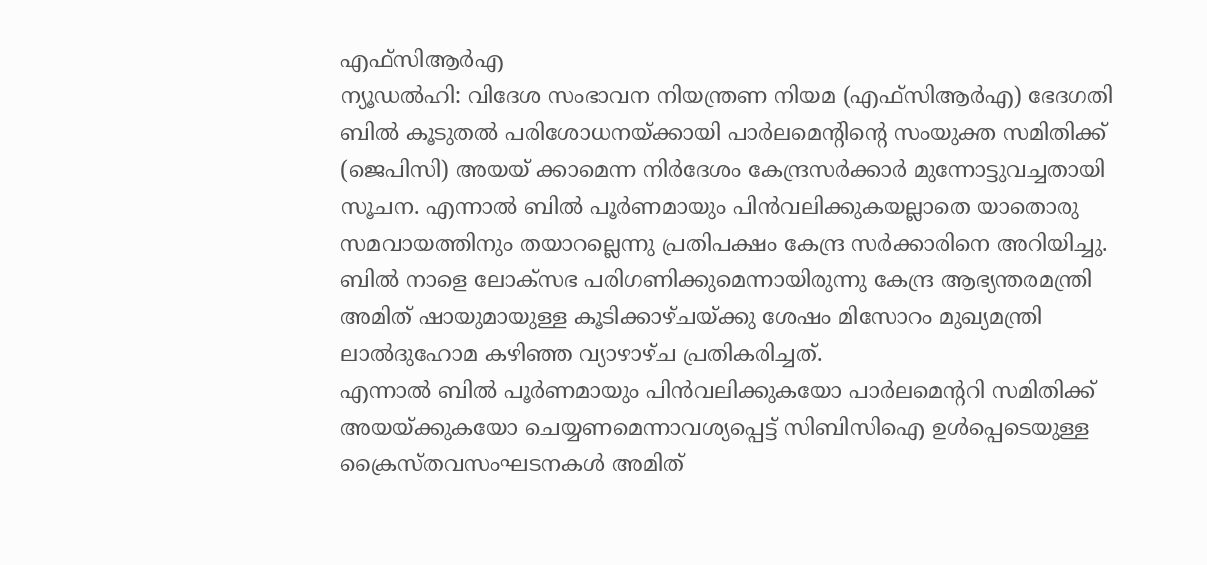എഫ്സിആർഎ
ന്യൂഡൽഹി: വിദേശ സംഭാവന നിയന്ത്രണ നിയമ (എഫ്സിആർഎ) ഭേദഗതി ബിൽ കൂടുതൽ പരിശോധനയ്ക്കായി പാർലമെന്റിന്റെ സംയുക്ത സമിതിക്ക് (ജെപിസി) അയയ് ക്കാമെന്ന നിർദേശം കേന്ദ്രസർക്കാർ മുന്നോട്ടുവച്ചതായി സൂചന. എന്നാൽ ബിൽ പൂർണമായും പിൻവലിക്കുകയല്ലാതെ യാതൊരു സമവായത്തിനും തയാറല്ലെന്നു പ്രതിപക്ഷം കേന്ദ്ര സർക്കാരിനെ അറിയിച്ചു.
ബിൽ നാളെ ലോക്സഭ പരിഗണിക്കുമെന്നായിരുന്നു കേന്ദ്ര ആഭ്യന്തരമന്ത്രി അമിത് ഷായുമായുള്ള കൂടിക്കാഴ്ചയ്ക്കു ശേഷം മിസോറം മുഖ്യമന്ത്രി ലാൽദുഹോമ കഴിഞ്ഞ വ്യാഴാഴ്ച പ്രതികരിച്ചത്.
എന്നാൽ ബിൽ പൂർണമായും പിൻവലിക്കുകയോ പാർലമെന്ററി സമിതിക്ക് അയയ്ക്കുകയോ ചെയ്യണമെന്നാവശ്യപ്പെട്ട് സിബിസിഐ ഉൾപ്പെടെയുള്ള ക്രൈസ്തവസംഘടനകൾ അമിത്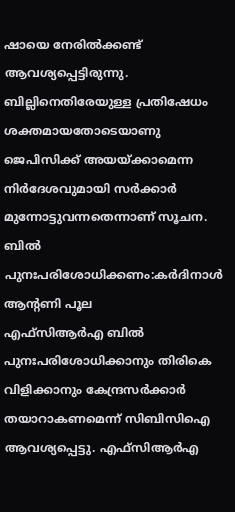ഷായെ നേരിൽക്കണ്ട് ആവശ്യപ്പെട്ടിരുന്നു. ബില്ലിനെതിരേയുള്ള പ്രതിഷേധം ശക്തമായതോടെയാണു ജെപിസിക്ക് അയയ്ക്കാമെന്ന നിർദേശവുമായി സർക്കാർ മുന്നോട്ടുവന്നതെന്നാണ് സൂചന.
ബിൽ പുനഃപരിശോധിക്കണം:കർദിനാൾ ആന്റണി പൂല
എഫ്സിആർഎ ബിൽ പുനഃപരിശോധിക്കാനും തിരികെ വിളിക്കാനും കേന്ദ്രസർക്കാർ തയാറാകണമെന്ന് സിബിസിഐ ആവശ്യപ്പെട്ടു. എഫ്സിആർഎ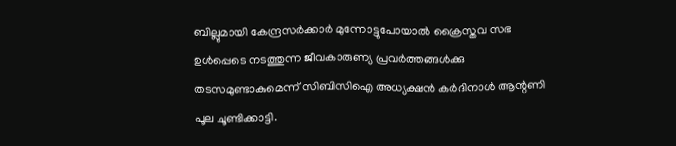ബില്ലുമായി കേന്ദ്രസർക്കാർ മുന്നോട്ടുപോയാൽ ക്രൈസ്തവ സഭ ഉൾപ്പെടെ നടത്തുന്ന ജീവകാരുണ്യ പ്രവർത്തങ്ങൾക്കു തടസമുണ്ടാകുമെന്ന് സിബിസിഐ അധ്യക്ഷൻ കർദിനാൾ ആന്റണി പൂല ചൂണ്ടിക്കാട്ടി.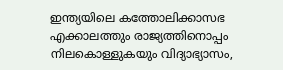ഇന്ത്യയിലെ കത്തോലിക്കാസഭ എക്കാലത്തും രാജ്യത്തിനൊപ്പം നിലകൊള്ളുകയും വിദ്യാഭ്യാസം,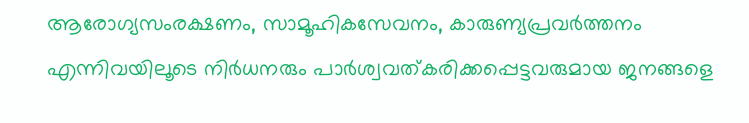ആരോഗ്യസംരക്ഷണം, സാമൂഹികസേവനം, കാരുണ്യപ്രവർത്തനം എന്നിവയിലൂടെ നിർധനരും പാർശ്വവത്കരിക്കപ്പെട്ടവരുമായ ജനങ്ങളെ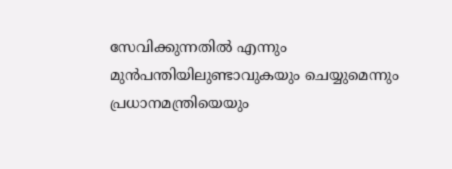സേവിക്കുന്നതിൽ എന്നും മുൻപന്തിയിലുണ്ടാവുകയും ചെയ്യുമെന്നും പ്രധാനമന്ത്രിയെയും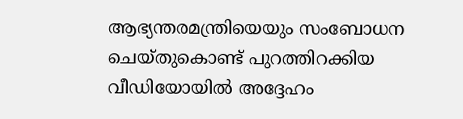ആഭ്യന്തരമന്ത്രിയെയും സംബോധന ചെയ്തുകൊണ്ട് പുറത്തിറക്കിയ വീഡിയോയിൽ അദ്ദേഹം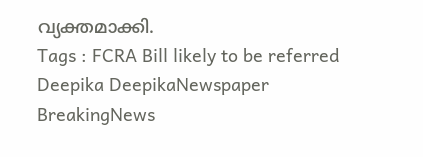വ്യക്തമാക്കി.
Tags : FCRA Bill likely to be referred Deepika DeepikaNewspaper BreakingNews